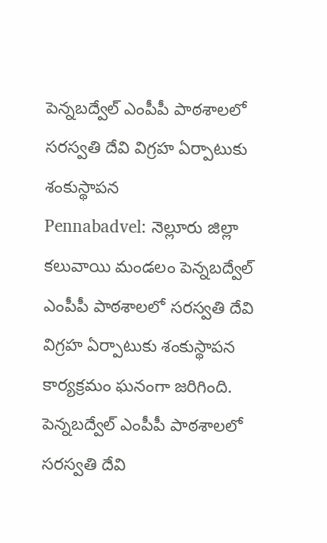పెన్నబద్వేల్ ఎంపీపీ పాఠశాలలో సరస్వతి దేవి విగ్రహ ఏర్పాటుకు శంకుస్థాపన
Pennabadvel: నెల్లూరు జిల్లా కలువాయి మండలం పెన్నబద్వేల్ ఎంపీపీ పాఠశాలలో సరస్వతి దేవి విగ్రహ ఏర్పాటుకు శంకుస్థాపన కార్యక్రమం ఘనంగా జరిగింది.
పెన్నబద్వేల్ ఎంపీపీ పాఠశాలలో సరస్వతి దేవి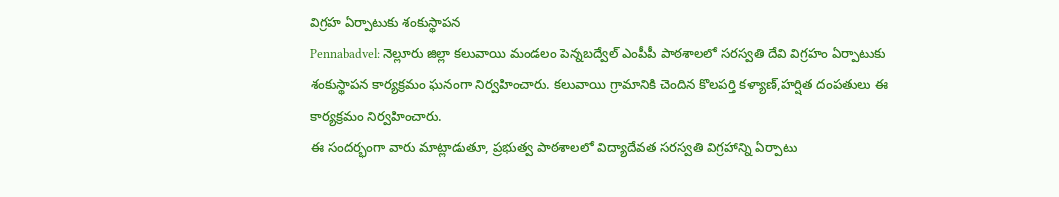విగ్రహ ఏర్పాటుకు శంకుస్థాపన
Pennabadvel: నెల్లూరు జిల్లా కలువాయి మండలం పెన్నబద్వేల్ ఎంపీపీ పాఠశాలలో సరస్వతి దేవి విగ్రహం ఏర్పాటుకు శంకుస్థాపన కార్యక్రమం ఘనంగా నిర్వహించారు. కలువాయి గ్రామానికి చెందిన కొలపర్తి కళ్యాణ్,హర్షిత దంపతులు ఈ కార్యక్రమం నిర్వహించారు.
ఈ సందర్భంగా వారు మాట్లాడుతూ, ప్రభుత్వ పాఠశాలలో విద్యాదేవత సరస్వతి విగ్రహాన్ని ఏర్పాటు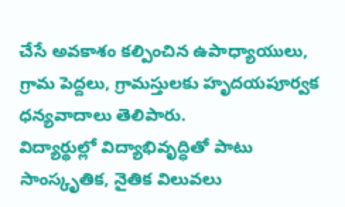చేసే అవకాశం కల్పించిన ఉపాధ్యాయులు, గ్రామ పెద్దలు, గ్రామస్తులకు హృదయపూర్వక ధన్యవాదాలు తెలిపారు.
విద్యార్థుల్లో విద్యాభివృద్ధితో పాటు సాంస్కృతిక, నైతిక విలువలు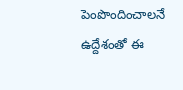పెంపొందించాలనే ఉద్దేశంతో ఈ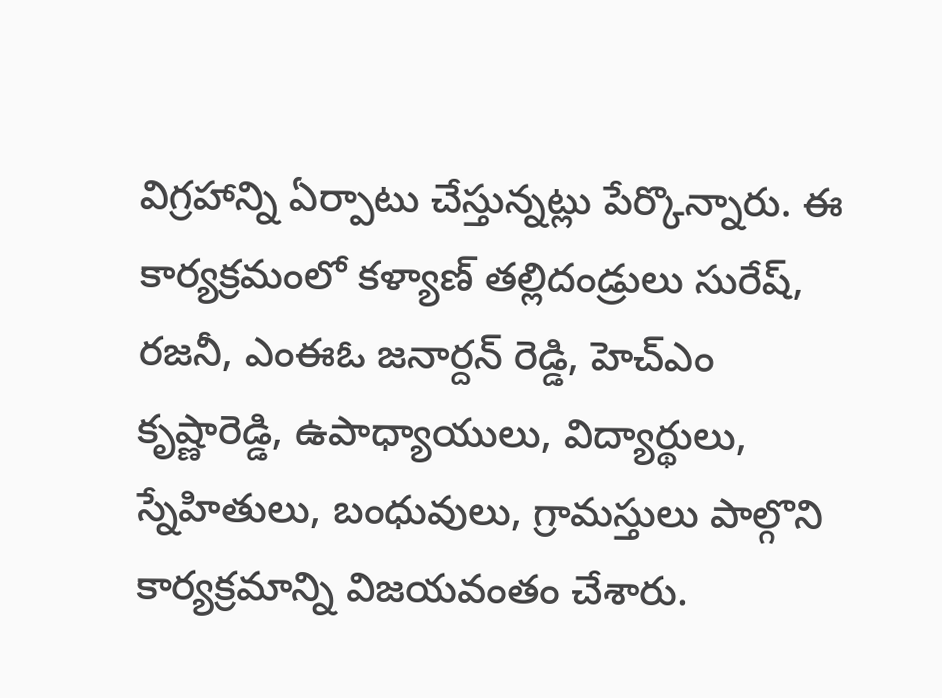విగ్రహాన్ని ఏర్పాటు చేస్తున్నట్లు పేర్కొన్నారు. ఈ కార్యక్రమంలో కళ్యాణ్ తల్లిదండ్రులు సురేష్, రజనీ, ఎంఈఓ జనార్దన్ రెడ్డి, హెచ్ఎం కృష్ణారెడ్డి, ఉపాధ్యాయులు, విద్యార్థులు, స్నేహితులు, బంధువులు, గ్రామస్తులు పాల్గొని కార్యక్రమాన్ని విజయవంతం చేశారు.